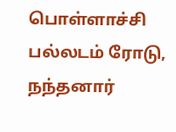பொள்ளாச்சி பல்லடம் ரோடு, நந்தனார்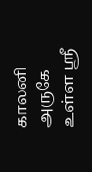காலனி அருகே உள்ள ஸ்ரீ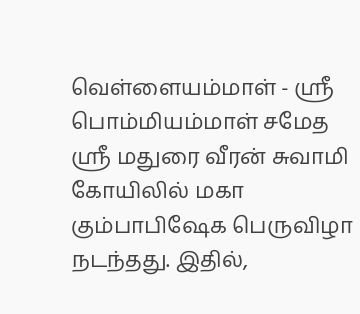வெள்ளையம்மாள் - ஸ்ரீ பொம்மியம்மாள் சமேத ஸ்ரீ மதுரை வீரன் சுவாமி கோயிலில் மகா கும்பாபிஷேக பெருவிழா நடந்தது. இதில்,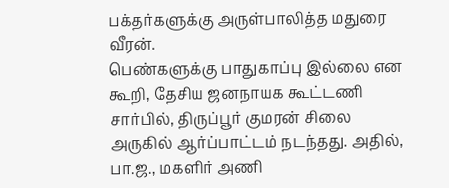பக்தர்களுக்கு அருள்பாலித்த மதுரை வீரன்.
பெண்களுக்கு பாதுகாப்பு இல்லை என கூறி, தேசிய ஜனநாயக கூட்டணி சார்பில், திருப்பூர் குமரன் சிலை அருகில் ஆர்ப்பாட்டம் நடந்தது. அதில், பா.ஜ., மகளிர் அணி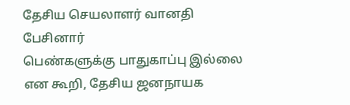தேசிய செயலாளர் வானதி பேசினார்
பெண்களுக்கு பாதுகாப்பு இல்லை என கூறி, தேசிய ஜனநாயக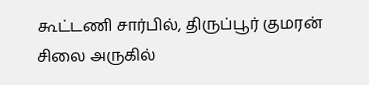கூட்டணி சார்பில், திருப்பூர் குமரன் சிலை அருகில்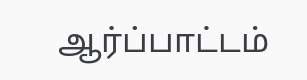ஆர்ப்பாட்டம்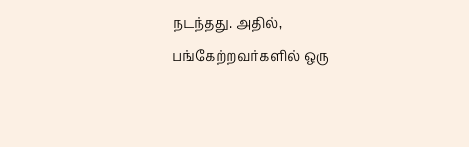நடந்தது. அதில், பங்கேற்றவர்களில் ஒரு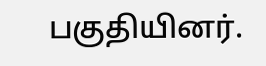பகுதியினர்.